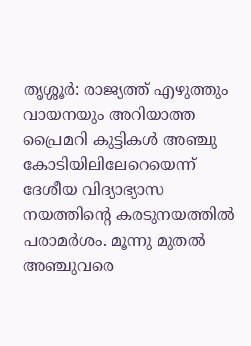തൃശ്ശൂർ: രാജ്യത്ത് എഴുത്തും വായനയും അറിയാത്ത പ്രൈമറി കുട്ടികൾ അഞ്ചു കോടിയിലിലേറെയെന്ന് ദേശീയ വിദ്യാഭ്യാസ നയത്തിന്റെ കരടുനയത്തിൽ പരാമർശം. മൂന്നു മുതൽ അഞ്ചുവരെ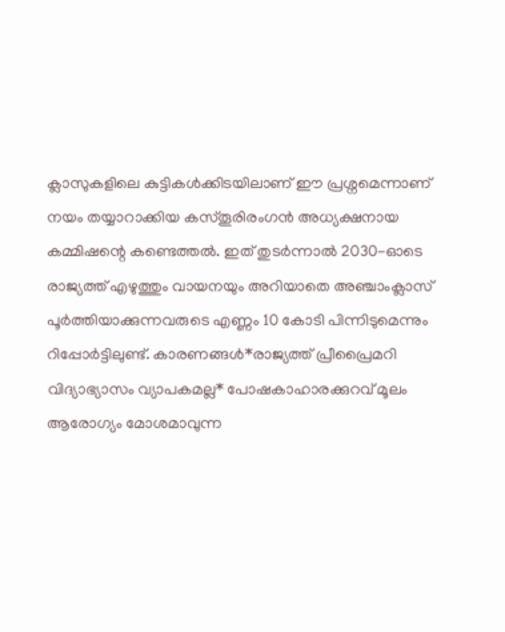ക്ലാസുകളിലെ കുട്ടികൾക്കിടയിലാണ് ഈ പ്രശ്നമെന്നാണ് നയം തയ്യാറാക്കിയ കസ്തൂരിരംഗൻ അധ്യക്ഷനായ കമ്മിഷന്റെ കണ്ടെത്തൽ. ഇത് തുടർന്നാൽ 2030-ഓടെ രാജ്യത്ത് എഴുത്തും വായനയും അറിയാതെ അഞ്ചാംക്ലാസ് പൂർത്തിയാക്കുന്നവരുടെ എണ്ണം 10 കോടി പിന്നിടുമെന്നും റിപ്പോർട്ടിലുണ്ട്. കാരണങ്ങൾ*രാജ്യത്ത് പ്രീപ്രൈമറി വിദ്യാഭ്യാസം വ്യാപകമല്ല* പോഷകാഹാരക്കുറവ് മൂലം ആരോഗ്യം മോശമാവുന്ന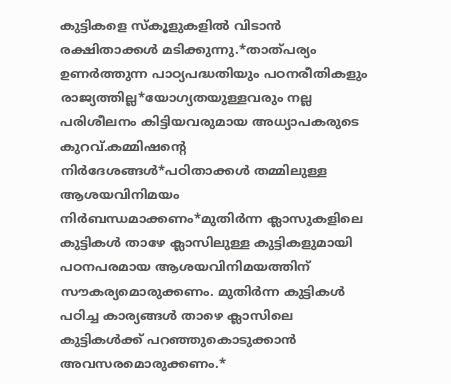കുട്ടികളെ സ്കൂളുകളിൽ വിടാൻ രക്ഷിതാക്കൾ മടിക്കുന്നു.*താത്പര്യം ഉണർത്തുന്ന പാഠ്യപദ്ധതിയും പഠനരീതികളും രാജ്യത്തില്ല*യോഗ്യതയുള്ളവരും നല്ല പരിശീലനം കിട്ടിയവരുമായ അധ്യാപകരുടെ കുറവ്.കമ്മിഷന്റെ നിർദേശങ്ങൾ*പഠിതാക്കൾ തമ്മിലുള്ള ആശയവിനിമയം നിർബന്ധമാക്കണം*മുതിർന്ന ക്ലാസുകളിലെ കുട്ടികൾ താഴേ ക്ലാസിലുള്ള കുട്ടികളുമായി പഠനപരമായ ആശയവിനിമയത്തിന് സൗകര്യമൊരുക്കണം. മുതിർന്ന കുട്ടികൾ പഠിച്ച കാര്യങ്ങൾ താഴെ ക്ലാസിലെ കുട്ടികൾക്ക് പറഞ്ഞുകൊടുക്കാൻ അവസരമൊരുക്കണം.*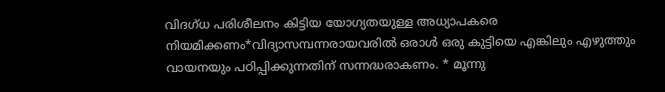വിദഗ്ധ പരിശീലനം കിട്ടിയ യോഗ്യതയുള്ള അധ്യാപകരെ നിയമിക്കണം*വിദ്യാസമ്പന്നരായവരിൽ ഒരാൾ ഒരു കുട്ടിയെ എങ്കിലും എഴുത്തും വായനയും പഠിപ്പിക്കുന്നതിന് സന്നദ്ധരാകണം. * മൂന്നു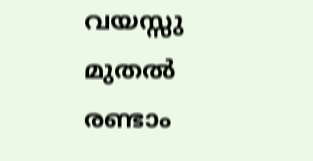വയസ്സു മുതൽ രണ്ടാം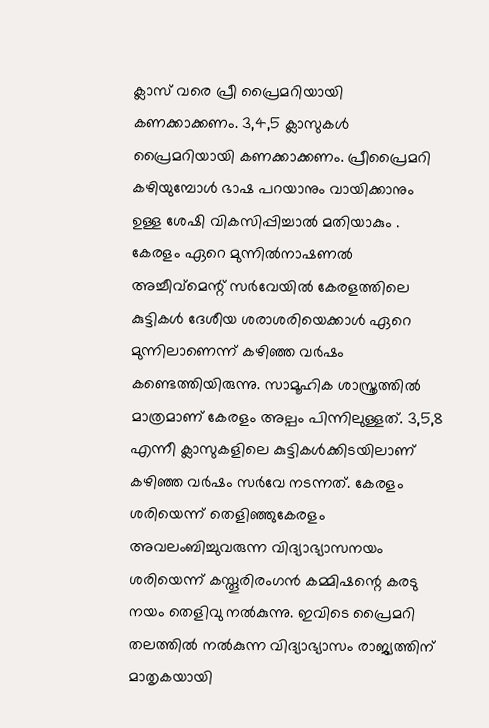ക്ലാസ് വരെ പ്രീ പ്രൈമറിയായി കണക്കാക്കണം. 3,4,5 ക്ലാസുകൾ പ്രൈമറിയായി കണക്കാക്കണം. പ്രീപ്രൈമറി കഴിയുമ്പോൾ ഭാഷ പറയാനും വായിക്കാനും ഉള്ള ശേഷി വികസിപ്പിച്ചാൽ മതിയാകും . കേരളം ഏറെ മുന്നിൽനാഷണൽ അച്ചീവ്മെന്റ് സർവേയിൽ കേരളത്തിലെ കുട്ടികൾ ദേശീയ ശരാശരിയെക്കാൾ ഏറെ മുന്നിലാണെന്ന് കഴിഞ്ഞ വർഷം കണ്ടെത്തിയിരുന്നു. സാമൂഹിക ശാസ്ത്രത്തിൽ മാത്രമാണ് കേരളം അല്പം പിന്നിലുള്ളത്. 3,5,8 എന്നീ ക്ലാസുകളിലെ കുട്ടികൾക്കിടയിലാണ് കഴിഞ്ഞ വർഷം സർവേ നടന്നത്. കേരളം ശരിയെന്ന് തെളിഞ്ഞുകേരളം അവലംബിച്ചുവരുന്ന വിദ്യാഭ്യാസനയം ശരിയെന്ന് കസ്തൂരിരംഗൻ കമ്മിഷന്റെ കരടു നയം തെളിവു നൽകുന്നു. ഇവിടെ പ്രൈമറി തലത്തിൽ നൽകുന്ന വിദ്യാഭ്യാസം രാജ്യത്തിന് മാതൃകയായി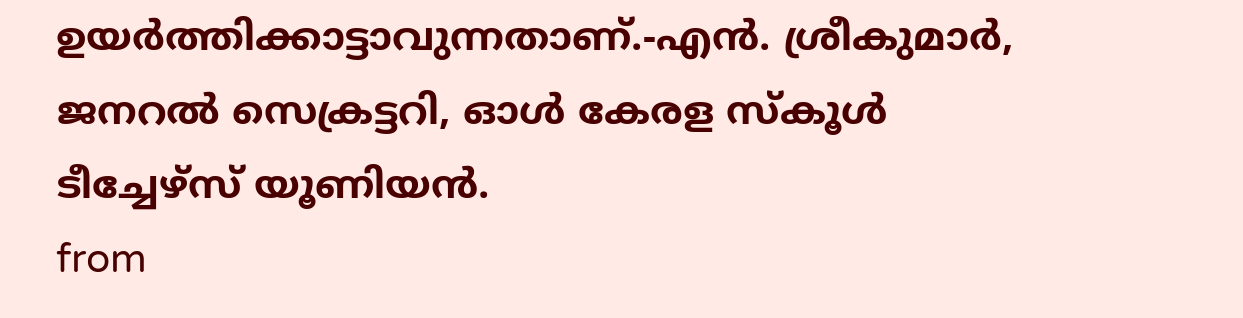ഉയർത്തിക്കാട്ടാവുന്നതാണ്.-എൻ. ശ്രീകുമാർ, ജനറൽ സെക്രട്ടറി, ഓൾ കേരള സ്കൂൾ ടീച്ചേഴ്സ് യൂണിയൻ.
from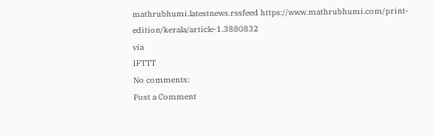mathrubhumi.latestnews.rssfeed https://www.mathrubhumi.com/print-edition/kerala/article-1.3880832
via
IFTTT
No comments:
Post a Comment